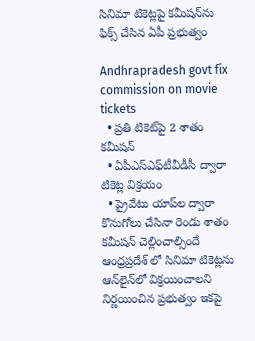సినిమా టికెట్లపై కమీషన్‌ను ఫిక్స్ చేసిన ఏపీ ప్రభుత్వం

Andhrapradesh govt fix commission on movie tickets
  • ప్రతి టికెట్‌పై 2 శాతం కమీషన్
  • ఏపీఎస్ఎఫ్‌టీవీడీసీ ద్వారా టికెట్ల విక్రయం
  • ప్రైవేటు యాప్‌ల ద్వారా కొనుగోలు చేసినా రెండు శాతం కమీషన్ చెల్లించాల్సిందే
ఆంధ్రప్రదేశ్‌ లో సినిమా టికెట్లను ఆన్‌లైన్‌లో విక్రయించాలని నిర్ణయించిన ప్రభుత్వం ఇకపై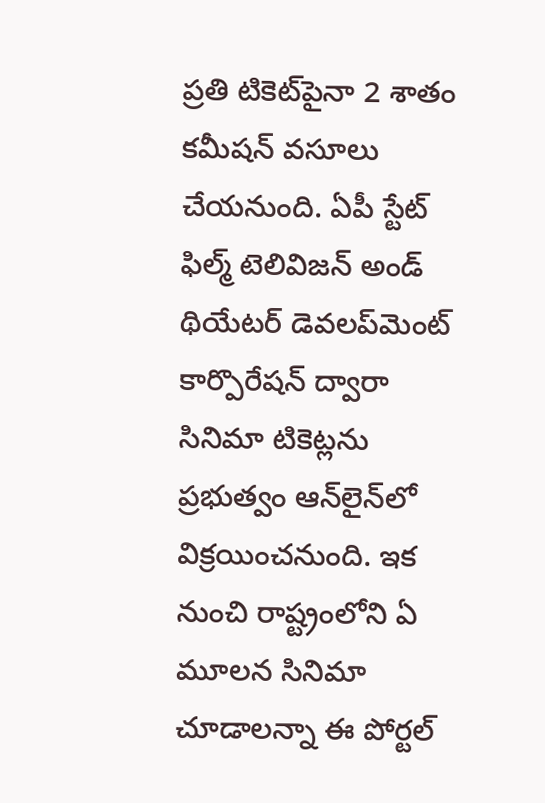ప్రతి టికెట్‌పైనా 2 శాతం కమీషన్ వసూలు చేయనుంది. ఏపీ స్టేట్ ఫిల్మ్ టెలివిజన్ అండ్ థియేటర్ డెవలప్‌మెంట్ కార్పొరేషన్ ద్వారా సినిమా టికెట్లను ప్రభుత్వం ఆన్‌లైన్‌లో విక్రయించనుంది. ఇక నుంచి రాష్ట్రంలోని ఏ మూలన సినిమా చూడాలన్నా ఈ పోర్టల్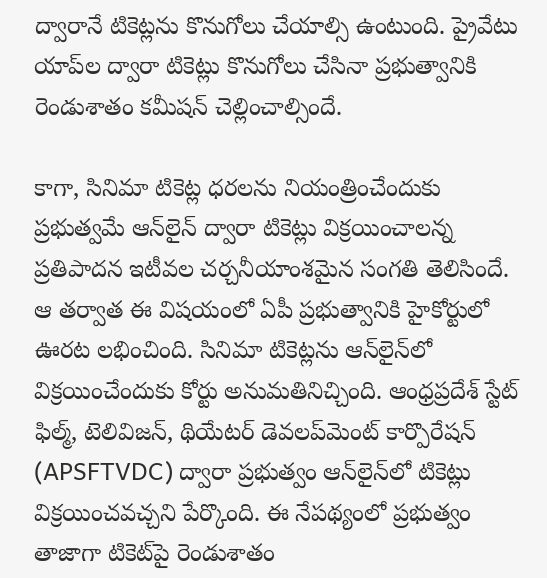ద్వారానే టికెట్లను కొనుగోలు చేయాల్సి ఉంటుంది. ప్రైవేటు యాప్‌ల ద్వారా టికెట్లు కొనుగోలు చేసినా ప్రభుత్వానికి రెండుశాతం కమీషన్ చెల్లించాల్సిందే.

కాగా, సినిమా టికెట్ల ధరలను నియంత్రించేందుకు ప్రభుత్వమే ఆన్‌లైన్ ద్వారా టికెట్లు విక్రయించాలన్న ప్రతిపాదన ఇటీవల చర్చనీయాంశమైన సంగతి తెలిసిందే. ఆ తర్వాత ఈ విషయంలో ఏపీ ప్రభుత్వానికి హైకోర్టులో ఊరట లభించింది. సినిమా టికెట్లను ఆన్‌లైన్‌లో విక్రయించేందుకు కోర్టు అనుమతినిచ్చింది. ఆంధ్రప్రదేశ్ స్టేట్ ఫిల్మ్‌, టెలివిజన్‌, థియేటర్‌ డెవలప్‌మెంట్ కార్పొరేషన్ (APSFTVDC) ద్వారా ప్రభుత్వం ఆన్‌లైన్‌లో టికెట్లు విక్రయించవచ్చని పేర్కొంది. ఈ నేపథ్యంలో ప్రభుత్వం తాజాగా టికెట్‌పై రెండుశాతం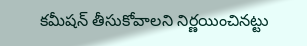కమీషన్ తీసుకోవాలని నిర్ణయించినట్టు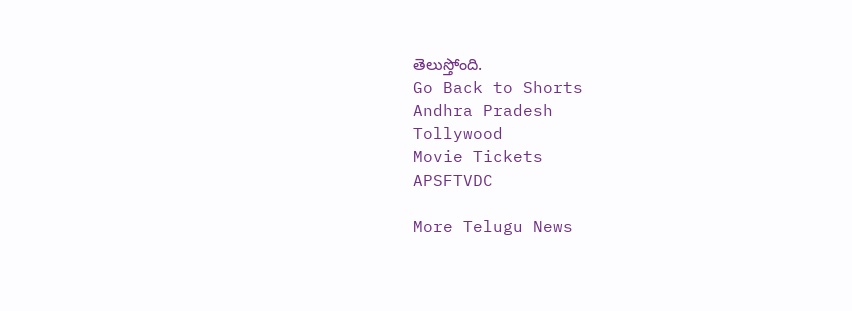తెలుస్తోంది.
Go Back to Shorts
Andhra Pradesh
Tollywood
Movie Tickets
APSFTVDC

More Telugu News